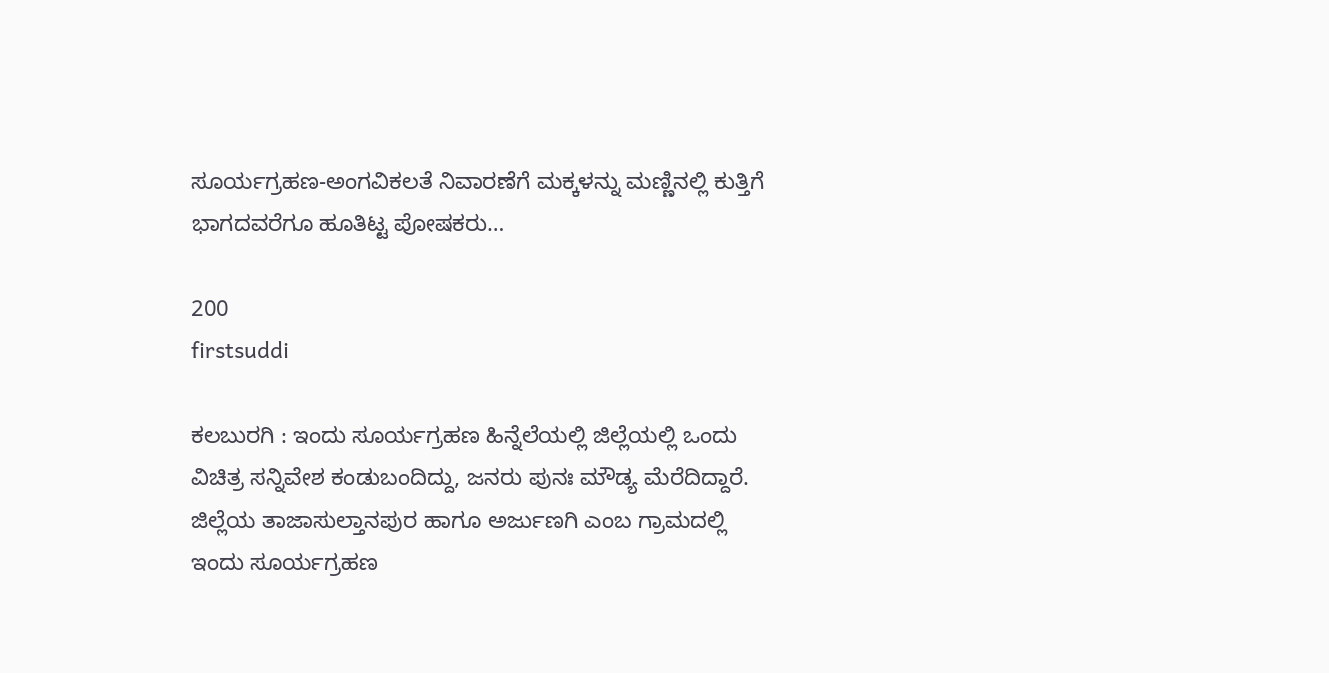ಸೂರ್ಯಗ್ರಹಣ-ಅಂಗವಿಕಲತೆ ನಿವಾರಣೆಗೆ ಮಕ್ಕಳನ್ನು ಮಣ್ಣಿನಲ್ಲಿ ಕುತ್ತಿಗೆ ಭಾಗದವರೆಗೂ ಹೂತಿಟ್ಟ ಪೋಷಕರು…

200
firstsuddi

ಕಲಬುರಗಿ : ಇಂದು ಸೂರ್ಯಗ್ರಹಣ ಹಿನ್ನೆಲೆಯಲ್ಲಿ ಜಿಲ್ಲೆಯಲ್ಲಿ ಒಂದು ವಿಚಿತ್ರ ಸನ್ನಿವೇಶ ಕಂಡುಬಂದಿದ್ದು, ಜನರು ಪುನಃ ಮೌಡ್ಯ ಮೆರೆದಿದ್ದಾರೆ. ಜಿಲ್ಲೆಯ ತಾಜಾಸುಲ್ತಾನಪುರ ಹಾಗೂ ಅರ್ಜುಣಗಿ ಎಂಬ ಗ್ರಾಮದಲ್ಲಿ ಇಂದು ಸೂರ್ಯಗ್ರಹಣ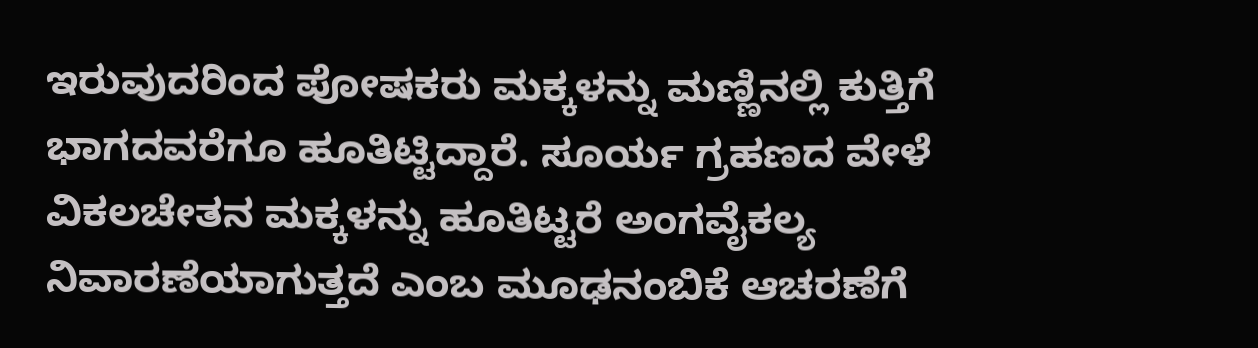ಇರುವುದರಿಂದ ಪೋಷಕರು ಮಕ್ಕಳನ್ನು ಮಣ್ಣಿನಲ್ಲಿ ಕುತ್ತಿಗೆ ಭಾಗದವರೆಗೂ ಹೂತಿಟ್ಟಿದ್ದಾರೆ. ಸೂರ್ಯ ಗ್ರಹಣದ ವೇಳೆ ವಿಕಲಚೇತನ ಮಕ್ಕಳನ್ನು ಹೂತಿಟ್ಟರೆ ಅಂಗವೈಕಲ್ಯ ನಿವಾರಣೆಯಾಗುತ್ತದೆ ಎಂಬ ಮೂಢನಂಬಿಕೆ ಆಚರಣೆಗೆ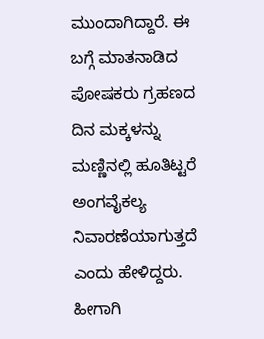ಮುಂದಾಗಿದ್ದಾರೆ. ಈ ಬಗ್ಗೆ ಮಾತನಾಡಿದ ಪೋಷಕರು ಗ್ರಹಣದ ದಿನ ಮಕ್ಕಳನ್ನು ಮಣ್ಣಿನಲ್ಲಿ ಹೂತಿಟ್ಟರೆ ಅಂಗವೈಕಲ್ಯ ನಿವಾರಣೆಯಾಗುತ್ತದೆ ಎಂದು ಹೇಳಿದ್ದರು. ಹೀಗಾಗಿ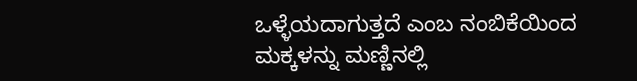ಒಳ್ಳೆಯದಾಗುತ್ತದೆ ಎಂಬ ನಂಬಿಕೆಯಿಂದ ಮಕ್ಕಳನ್ನು ಮಣ್ಣಿನಲ್ಲಿ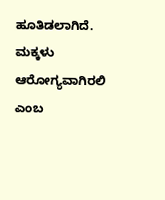ಹೂತಿಡಲಾಗಿದೆ. ಮಕ್ಕಳು ಆರೋಗ್ಯವಾಗಿರಲಿ ಎಂಬ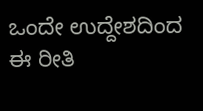ಒಂದೇ ಉದ್ದೇಶದಿಂದ ಈ ರೀತಿ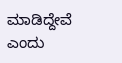ಮಾಡಿದ್ದೇವೆ ಎಂದು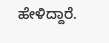ಹೇಳಿದ್ದಾರೆ.